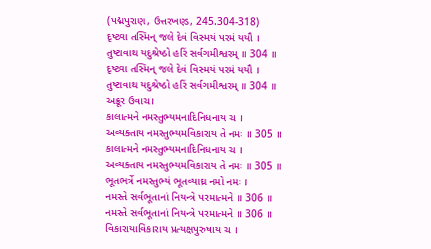(પદ્મપુરાણ, ઉત્તરખણ્ડ, 245.304-318)
દૃષ્ટ્વા તસ્મિન્ જલે દેવં વિસ્મયં પરમં યયૌ ।
તુષ્ટાવાથ યદુશ્રેષ્ઠો હરિં સર્વગમીશ્વરમ્ ॥ 304 ॥
દૃષ્ટ્વા તસ્મિન્ જલે દેવં વિસ્મયં પરમં યયૌ ।
તુષ્ટાવાથ યદુશ્રેષ્ઠો હરિં સર્વગમીશ્વરમ્ ॥ 304 ॥
અક્રૂર ઉવાચ।
કાલાત્મને નમસ્તુભ્યમનાદિનિધનાય ચ ।
અવ્યક્તાય નમસ્તુભ્યમવિકારાય તે નમઃ ॥ 305 ॥
કાલાત્મને નમસ્તુભ્યમનાદિનિધનાય ચ ।
અવ્યક્તાય નમસ્તુભ્યમવિકારાય તે નમઃ ॥ 305 ॥
ભૂતભર્ત્રે નમસ્તુભ્યં ભૂતવ્યાઘ્ર નમો નમઃ ।
નમસ્તે સર્વભૂતાનાં નિયન્ત્રે પરમાત્મને ॥ 306 ॥
નમસ્તે સર્વભૂતાનાં નિયન્ત્રે પરમાત્મને ॥ 306 ॥
વિકારાયાવિકારાય પ્રત્યક્ષપુરુષાય ચ ।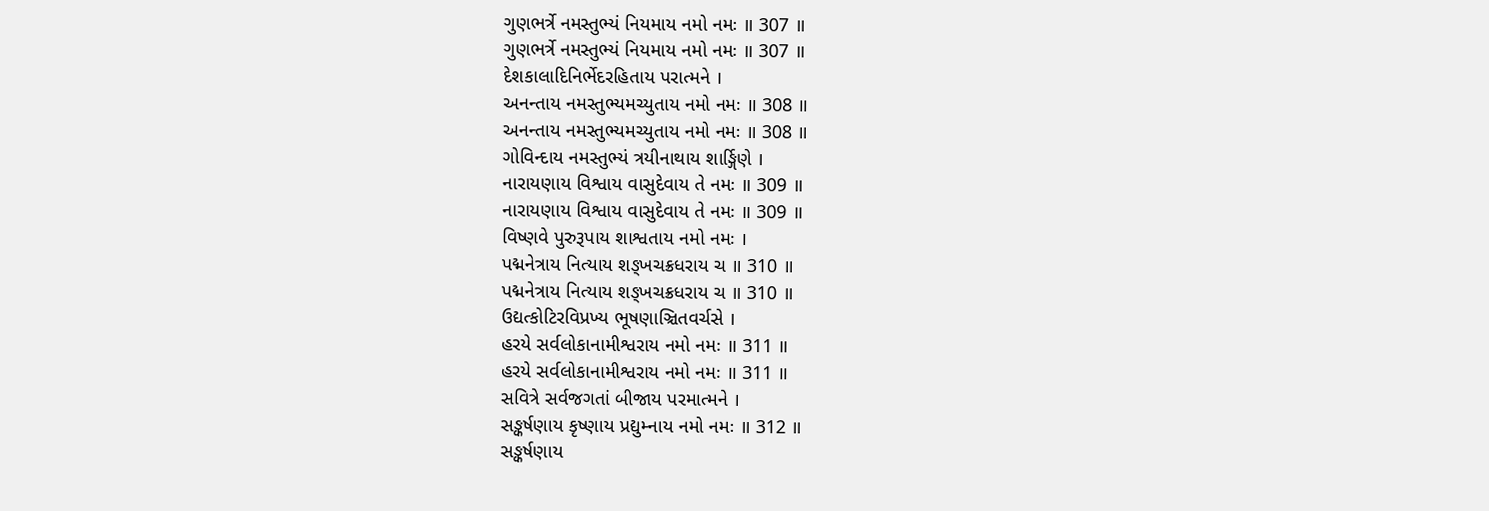ગુણભર્ત્રે નમસ્તુભ્યં નિયમાય નમો નમઃ ॥ 307 ॥
ગુણભર્ત્રે નમસ્તુભ્યં નિયમાય નમો નમઃ ॥ 307 ॥
દેશકાલાદિનિર્ભેદરહિતાય પરાત્મને ।
અનન્તાય નમસ્તુભ્યમચ્યુતાય નમો નમઃ ॥ 308 ॥
અનન્તાય નમસ્તુભ્યમચ્યુતાય નમો નમઃ ॥ 308 ॥
ગોવિન્દાય નમસ્તુભ્યં ત્રયીનાથાય શાર્ઙ્ગિણે ।
નારાયણાય વિશ્વાય વાસુદેવાય તે નમઃ ॥ 309 ॥
નારાયણાય વિશ્વાય વાસુદેવાય તે નમઃ ॥ 309 ॥
વિષ્ણવે પુરુરૂપાય શાશ્વતાય નમો નમઃ ।
પદ્મનેત્રાય નિત્યાય શઙ્ખચક્રધરાય ચ ॥ 310 ॥
પદ્મનેત્રાય નિત્યાય શઙ્ખચક્રધરાય ચ ॥ 310 ॥
ઉદ્યત્કોટિરવિપ્રખ્ય ભૂષણાઞ્ચિતવર્ચસે ।
હરયે સર્વલોકાનામીશ્વરાય નમો નમઃ ॥ 311 ॥
હરયે સર્વલોકાનામીશ્વરાય નમો નમઃ ॥ 311 ॥
સવિત્રે સર્વજગતાં બીજાય પરમાત્મને ।
સઙ્કર્ષણાય કૃષ્ણાય પ્રદ્યુમ્નાય નમો નમઃ ॥ 312 ॥
સઙ્કર્ષણાય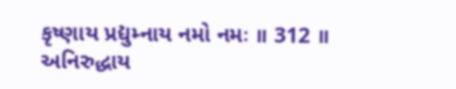કૃષ્ણાય પ્રદ્યુમ્નાય નમો નમઃ ॥ 312 ॥
અનિરુદ્ધાય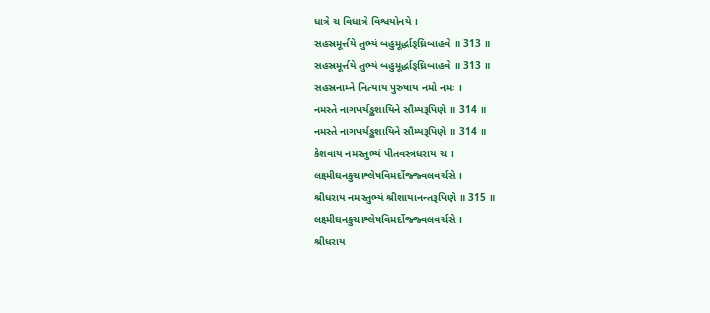ધાત્રે ચ વિધાત્રે વિશ્વયોનયે ।
સહસ્રમૂર્ત્તયે તુભ્યં બહુમૂર્દ્ધાઙ્ઘ્રિબાહવે ॥ 313 ॥
સહસ્રમૂર્ત્તયે તુભ્યં બહુમૂર્દ્ધાઙ્ઘ્રિબાહવે ॥ 313 ॥
સહસ્રનામ્ને નિત્યાય પુરુષાય નમો નમઃ ।
નમસ્તે નાગપર્યઙ્કશાયિને સૌમ્યરૂપિણે ॥ 314 ॥
નમસ્તે નાગપર્યઙ્કશાયિને સૌમ્યરૂપિણે ॥ 314 ॥
કેશવાય નમસ્તુભ્યં પીતવસ્ત્રધરાય ચ ।
લક્ષ્મીઘનકુચાશ્લેષવિમર્દોજ્જ્વલવર્ચસે ।
શ્રીધરાય નમસ્તુભ્યં શ્રીશાયાનન્તરૂપિણે ॥ 315 ॥
લક્ષ્મીઘનકુચાશ્લેષવિમર્દોજ્જ્વલવર્ચસે ।
શ્રીધરાય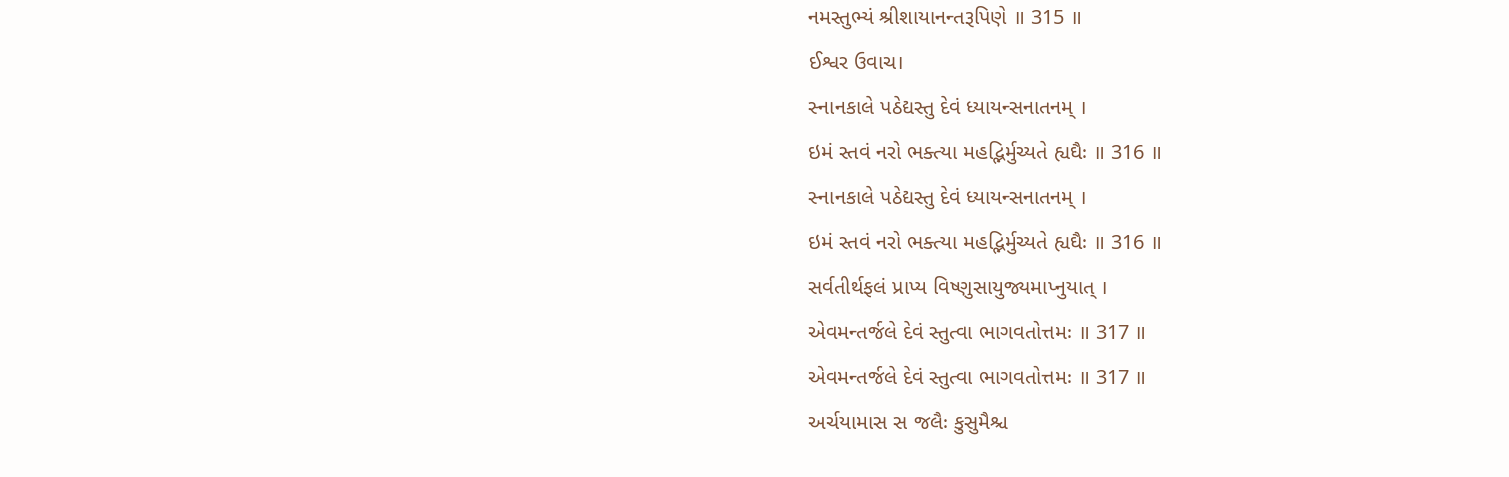નમસ્તુભ્યં શ્રીશાયાનન્તરૂપિણે ॥ 315 ॥
ઈશ્વર ઉવાચ।
સ્નાનકાલે પઠેદ્યસ્તુ દેવં ધ્યાયન્સનાતનમ્ ।
ઇમં સ્તવં નરો ભક્ત્યા મહદ્ભિર્મુચ્યતે હ્યઘૈઃ ॥ 316 ॥
સ્નાનકાલે પઠેદ્યસ્તુ દેવં ધ્યાયન્સનાતનમ્ ।
ઇમં સ્તવં નરો ભક્ત્યા મહદ્ભિર્મુચ્યતે હ્યઘૈઃ ॥ 316 ॥
સર્વતીર્થફલં પ્રાપ્ય વિષ્ણુસાયુજ્યમાપ્નુયાત્ ।
એવમન્તર્જલે દેવં સ્તુત્વા ભાગવતોત્તમઃ ॥ 317 ॥
એવમન્તર્જલે દેવં સ્તુત્વા ભાગવતોત્તમઃ ॥ 317 ॥
અર્ચયામાસ સ જલૈઃ કુસુમૈશ્ચ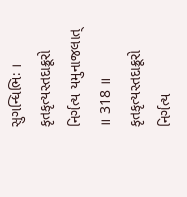સુગન્ધિભિઃ ।
કૃતકૃત્યસ્તદાક્રૂરો નિર્ગત્ય યમુનાજલાત્ ॥ 318 ॥
કૃતકૃત્યસ્તદાક્રૂરો નિર્ગત્ય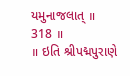યમુનાજલાત્ ॥ 318 ॥
॥ ઇતિ શ્રીપદ્મપુરાણે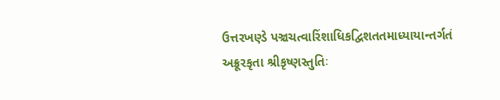ઉત્તરખણ્ડે પઞ્ચચત્વારિંશાધિકદ્વિશતતમાધ્યાયાન્તર્ગતં અક્રૂરકૃતા શ્રીકૃષ્ણસ્તુતિઃ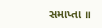સમાપ્તા ॥